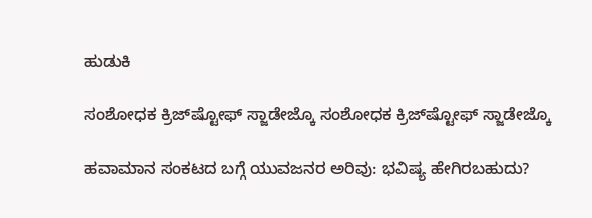ಹುಡುಕಿ

ಸಂಶೋಧಕ ಕ್ರಿಜ್‌ಷ್ಟೋಫ್ ಸ್ಜಾಡೇಜ್ಕೊ ಸಂಶೋಧಕ ಕ್ರಿಜ್‌ಷ್ಟೋಫ್ ಸ್ಜಾಡೇಜ್ಕೊ

ಹವಾಮಾನ ಸಂಕಟದ ಬಗ್ಗೆ ಯುವಜನರ ಅರಿವು: ಭವಿಷ್ಯ ಹೇಗಿರಬಹುದು?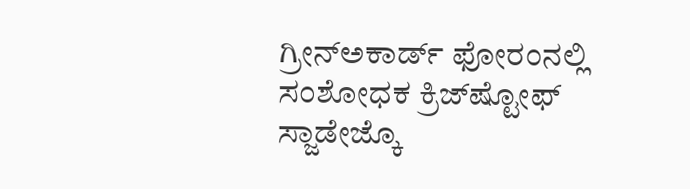ಗ್ರೀನ್‌ಅಕಾರ್ಡ್ ಫೋರಂನಲ್ಲಿ ಸಂಶೋಧಕ ಕ್ರಿಜ್‌ಷ್ಟೋಫ್ ಸ್ಜಾಡೇಜ್ಕೊ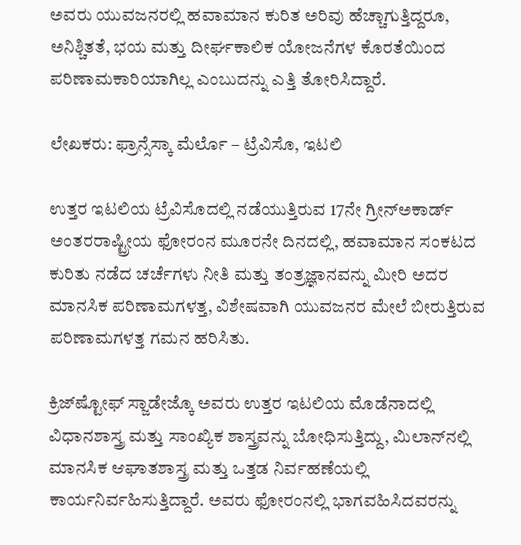ಅವರು ಯುವಜನರಲ್ಲಿ ಹವಾಮಾನ ಕುರಿತ ಅರಿವು ಹೆಚ್ಚಾಗುತ್ತಿದ್ದರೂ, ಅನಿಶ್ಚಿತತೆ, ಭಯ ಮತ್ತು ದೀರ್ಘಕಾಲಿಕ ಯೋಜನೆಗಳ ಕೊರತೆಯಿಂದ ಪರಿಣಾಮಕಾರಿಯಾಗಿಲ್ಲ ಎಂಬುದನ್ನು ಎತ್ತಿ ತೋರಿಸಿದ್ದಾರೆ.

ಲೇಖಕರು: ಫ್ರಾನ್ಸೆಸ್ಕಾ ಮೆರ್ಲೊ – ಟ್ರೆವಿಸೊ, ಇಟಲಿ

ಉತ್ತರ ಇಟಲಿಯ ಟ್ರೆವಿಸೊದಲ್ಲಿ ನಡೆಯುತ್ತಿರುವ 17ನೇ ಗ್ರೀನ್‌ಅಕಾರ್ಡ್ ಅಂತರರಾಷ್ಟ್ರೀಯ ಫೋರಂನ ಮೂರನೇ ದಿನದಲ್ಲಿ, ಹವಾಮಾನ ಸಂಕಟದ ಕುರಿತು ನಡೆದ ಚರ್ಚೆಗಳು ನೀತಿ ಮತ್ತು ತಂತ್ರಜ್ಞಾನವನ್ನು ಮೀರಿ ಅದರ ಮಾನಸಿಕ ಪರಿಣಾಮಗಳತ್ತ, ವಿಶೇಷವಾಗಿ ಯುವಜನರ ಮೇಲೆ ಬೀರುತ್ತಿರುವ ಪರಿಣಾಮಗಳತ್ತ ಗಮನ ಹರಿಸಿತು.

ಕ್ರಿಜ್‌ಷ್ಟೋಫ್ ಸ್ಜಾಡೇಜ್ಕೊ ಅವರು ಉತ್ತರ ಇಟಲಿಯ ಮೊಡೆನಾದಲ್ಲಿ ವಿಧಾನಶಾಸ್ತ್ರ ಮತ್ತು ಸಾಂಖ್ಯಿಕ ಶಾಸ್ತ್ರವನ್ನು ಬೋಧಿಸುತ್ತಿದ್ದು, ಮಿಲಾನ್‌ನಲ್ಲಿ ಮಾನಸಿಕ ಆಘಾತಶಾಸ್ತ್ರ ಮತ್ತು ಒತ್ತಡ ನಿರ್ವಹಣೆಯಲ್ಲಿ ಕಾರ್ಯನಿರ್ವಹಿಸುತ್ತಿದ್ದಾರೆ. ಅವರು ಫೋರಂನಲ್ಲಿ ಭಾಗವಹಿಸಿದವರನ್ನು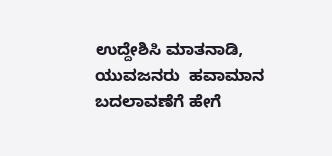ಉದ್ದೇಶಿಸಿ ಮಾತನಾಡಿ, ಯುವಜನರು  ಹವಾಮಾನ ಬದಲಾವಣೆಗೆ ಹೇಗೆ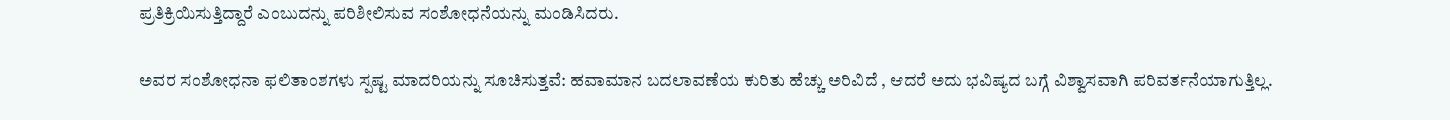ಪ್ರತಿಕ್ರಿಯಿಸುತ್ತಿದ್ದಾರೆ ಎಂಬುದನ್ನು ಪರಿಶೀಲಿಸುವ ಸಂಶೋಧನೆಯನ್ನು ಮಂಡಿಸಿದರು.

ಅವರ ಸಂಶೋಧನಾ ಫಲಿತಾಂಶಗಳು ಸ್ಪಷ್ಟ ಮಾದರಿಯನ್ನು ಸೂಚಿಸುತ್ತವೆ: ಹವಾಮಾನ ಬದಲಾವಣೆಯ ಕುರಿತು ಹೆಚ್ಚು ಅರಿವಿದೆ , ಆದರೆ ಅದು ಭವಿಷ್ಯದ ಬಗ್ಗೆ ವಿಶ್ವಾಸವಾಗಿ ಪರಿವರ್ತನೆಯಾಗುತ್ತಿಲ್ಲ.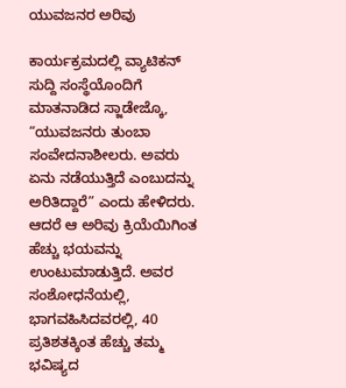ಯುವಜನರ ಅರಿವು

ಕಾರ್ಯಕ್ರಮದಲ್ಲಿ ವ್ಯಾಟಿಕನ್ ಸುದ್ದಿ ಸಂಸ್ಥೆಯೊಂದಿಗೆ ಮಾತನಾಡಿದ ಸ್ಜಾಡೇಜ್ಕೊ, “ಯುವಜನರು ತುಂಬಾ ಸಂವೇದನಾಶೀಲರು. ಅವರು ಏನು ನಡೆಯುತ್ತಿದೆ ಎಂಬುದನ್ನು ಅರಿತಿದ್ದಾರೆ” ಎಂದು ಹೇಳಿದರು. ಆದರೆ ಆ ಅರಿವು ಕ್ರಿಯೆಯಿಗಿಂತ ಹೆಚ್ಚು ಭಯವನ್ನು ಉಂಟುಮಾಡುತ್ತಿದೆ. ಅವರ ಸಂಶೋಧನೆಯಲ್ಲಿ, ಭಾಗವಹಿಸಿದವರಲ್ಲಿ, 40 ಪ್ರತಿಶತಕ್ಕಿಂತ ಹೆಚ್ಚು ತಮ್ಮ ಭವಿಷ್ಯದ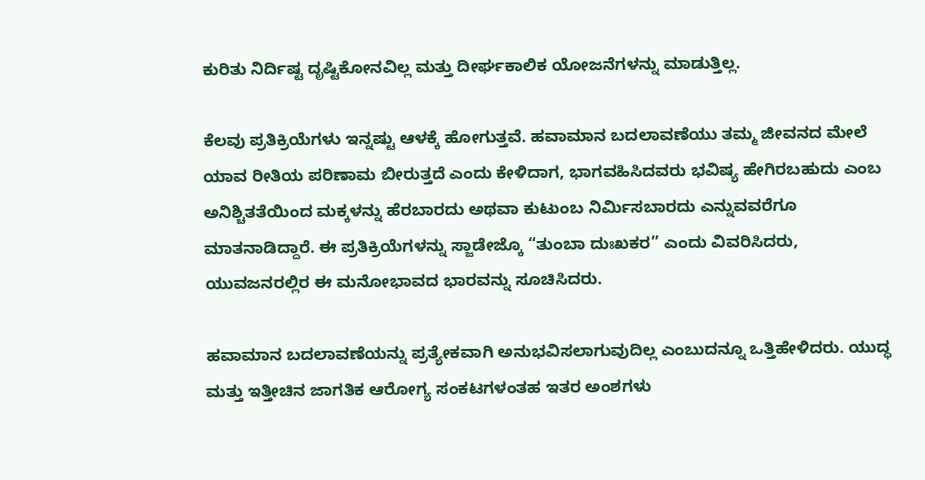ಕುರಿತು ನಿರ್ದಿಷ್ಟ ದೃಷ್ಟಿಕೋನವಿಲ್ಲ ಮತ್ತು ದೀರ್ಘಕಾಲಿಕ ಯೋಜನೆಗಳನ್ನು ಮಾಡುತ್ತಿಲ್ಲ.

ಕೆಲವು ಪ್ರತಿಕ್ರಿಯೆಗಳು ಇನ್ನಷ್ಟು ಆಳಕ್ಕೆ ಹೋಗುತ್ತವೆ. ಹವಾಮಾನ ಬದಲಾವಣೆಯು ತಮ್ಮ ಜೀವನದ ಮೇಲೆ ಯಾವ ರೀತಿಯ ಪರಿಣಾಮ ಬೀರುತ್ತದೆ ಎಂದು ಕೇಳಿದಾಗ, ಭಾಗವಹಿಸಿದವರು ಭವಿಷ್ಯ ಹೇಗಿರಬಹುದು ಎಂಬ ಅನಿಶ್ಚಿತತೆಯಿಂದ ಮಕ್ಕಳನ್ನು ಹೆರಬಾರದು ಅಥವಾ ಕುಟುಂಬ ನಿರ್ಮಿಸಬಾರದು ಎನ್ನುವವರೆಗೂ ಮಾತನಾಡಿದ್ದಾರೆ. ಈ ಪ್ರತಿಕ್ರಿಯೆಗಳನ್ನು ಸ್ಜಾಡೇಜ್ಕೊ “ತುಂಬಾ ದುಃಖಕರ” ಎಂದು ವಿವರಿಸಿದರು, ಯುವಜನರಲ್ಲಿರ ಈ ಮನೋಭಾವದ ಭಾರವನ್ನು ಸೂಚಿಸಿದರು.

ಹವಾಮಾನ ಬದಲಾವಣೆಯನ್ನು ಪ್ರತ್ಯೇಕವಾಗಿ ಅನುಭವಿಸಲಾಗುವುದಿಲ್ಲ ಎಂಬುದನ್ನೂ ಒತ್ತಿಹೇಳಿದರು. ಯುದ್ಧ ಮತ್ತು ಇತ್ತೀಚಿನ ಜಾಗತಿಕ ಆರೋಗ್ಯ ಸಂಕಟಗಳಂತಹ ಇತರ ಅಂಶಗಳು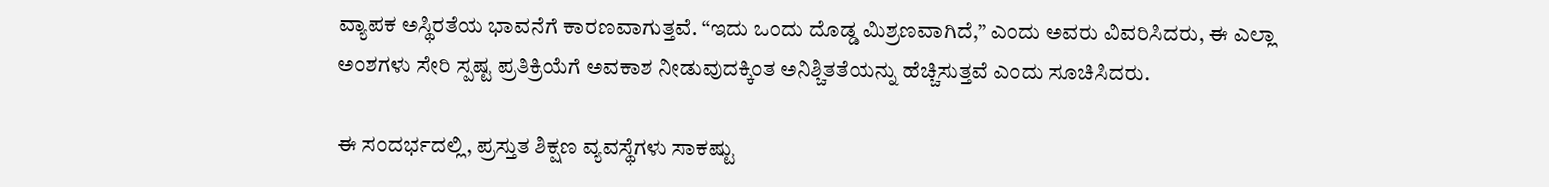ವ್ಯಾಪಕ ಅಸ್ಥಿರತೆಯ ಭಾವನೆಗೆ ಕಾರಣವಾಗುತ್ತವೆ. “ಇದು ಒಂದು ದೊಡ್ಡ ಮಿಶ್ರಣವಾಗಿದೆ,” ಎಂದು ಅವರು ವಿವರಿಸಿದರು, ಈ ಎಲ್ಲಾ ಅಂಶಗಳು ಸೇರಿ ಸ್ಪಷ್ಟ ಪ್ರತಿಕ್ರಿಯೆಗೆ ಅವಕಾಶ ನೀಡುವುದಕ್ಕಿಂತ ಅನಿಶ್ಚಿತತೆಯನ್ನು ಹೆಚ್ಚಿಸುತ್ತವೆ ಎಂದು ಸೂಚಿಸಿದರು.

ಈ ಸಂದರ್ಭದಲ್ಲಿ, ಪ್ರಸ್ತುತ ಶಿಕ್ಷಣ ವ್ಯವಸ್ಥೆಗಳು ಸಾಕಷ್ಟು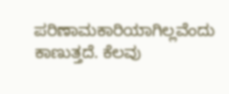ಪರಿಣಾಮಕಾರಿಯಾಗಿಲ್ಲವೆಂದು ಕಾಣುತ್ತದೆ. ಕೆಲವು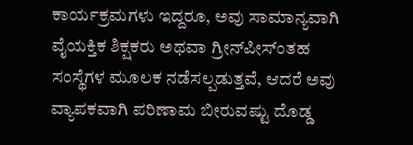ಕಾರ್ಯಕ್ರಮಗಳು ಇದ್ದರೂ, ಅವು ಸಾಮಾನ್ಯವಾಗಿ ವೈಯಕ್ತಿಕ ಶಿಕ್ಷಕರು ಅಥವಾ ಗ್ರೀನ್‌ಪೀಸ್‌ಂತಹ ಸಂಸ್ಥೆಗಳ ಮೂಲಕ ನಡೆಸಲ್ಪಡುತ್ತವೆ, ಆದರೆ ಅವು ವ್ಯಾಪಕವಾಗಿ ಪರಿಣಾಮ ಬೀರುವಷ್ಟು ದೊಡ್ಡ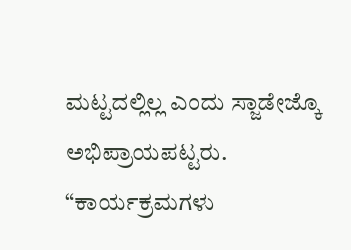ಮಟ್ಟದಲ್ಲಿಲ್ಲ ಎಂದು ಸ್ಜಾಡೇಜ್ಕೊ ಅಭಿಪ್ರಾಯಪಟ್ಟರು. “ಕಾರ್ಯಕ್ರಮಗಳು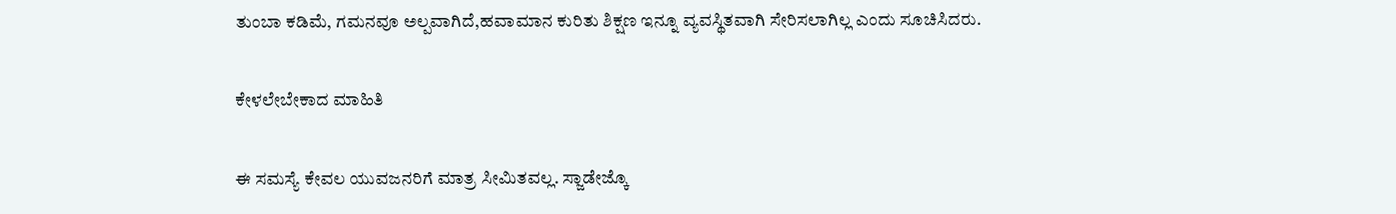ತುಂಬಾ ಕಡಿಮೆ, ಗಮನವೂ ಅಲ್ಪವಾಗಿದೆ,ಹವಾಮಾನ ಕುರಿತು ಶಿಕ್ಷಣ ಇನ್ನೂ ವ್ಯವಸ್ಥಿತವಾಗಿ ಸೇರಿಸಲಾಗಿಲ್ಲ ಎಂದು ಸೂಚಿಸಿದರು.

ಕೇಳಲೇಬೇಕಾದ ಮಾಹಿತಿ

ಈ ಸಮಸ್ಯೆ ಕೇವಲ ಯುವಜನರಿಗೆ ಮಾತ್ರ ಸೀಮಿತವಲ್ಲ. ಸ್ಜಾಡೇಜ್ಕೊ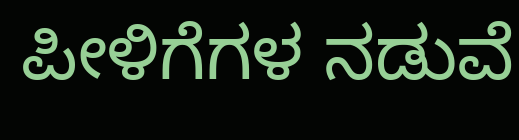ಪೀಳಿಗೆಗಳ ನಡುವೆ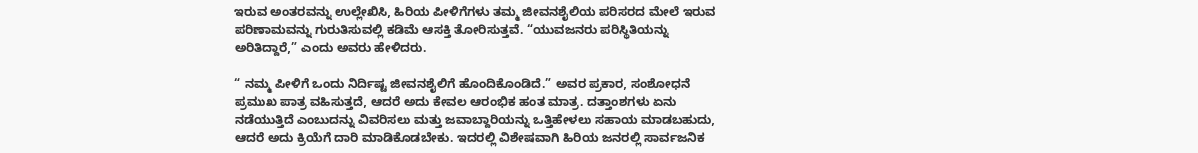ಇರುವ ಅಂತರವನ್ನು ಉಲ್ಲೇಖಿಸಿ, ಹಿರಿಯ ಪೀಳಿಗೆಗಳು ತಮ್ಮ ಜೀವನಶೈಲಿಯ ಪರಿಸರದ ಮೇಲೆ ಇರುವ ಪರಿಣಾಮವನ್ನು ಗುರುತಿಸುವಲ್ಲಿ ಕಡಿಮೆ ಆಸಕ್ತಿ ತೋರಿಸುತ್ತವೆ. “ಯುವಜನರು ಪರಿಸ್ಥಿತಿಯನ್ನು ಅರಿತಿದ್ದಾರೆ,” ಎಂದು ಅವರು ಹೇಳಿದರು.

“ ನಮ್ಮ ಪೀಳಿಗೆ ಒಂದು ನಿರ್ದಿಷ್ಟ ಜೀವನಶೈಲಿಗೆ ಹೊಂದಿಕೊಂಡಿದೆ.” ಅವರ ಪ್ರಕಾರ, ಸಂಶೋಧನೆ ಪ್ರಮುಖ ಪಾತ್ರ ವಹಿಸುತ್ತದೆ, ಆದರೆ ಅದು ಕೇವಲ ಆರಂಭಿಕ ಹಂತ ಮಾತ್ರ. ದತ್ತಾಂಶಗಳು ಏನು ನಡೆಯುತ್ತಿದೆ ಎಂಬುದನ್ನು ವಿವರಿಸಲು ಮತ್ತು ಜವಾಬ್ದಾರಿಯನ್ನು ಒತ್ತಿಹೇಳಲು ಸಹಾಯ ಮಾಡಬಹುದು, ಆದರೆ ಅದು ಕ್ರಿಯೆಗೆ ದಾರಿ ಮಾಡಿಕೊಡಬೇಕು. ಇದರಲ್ಲಿ ವಿಶೇಷವಾಗಿ ಹಿರಿಯ ಜನರಲ್ಲಿ ಸಾರ್ವಜನಿಕ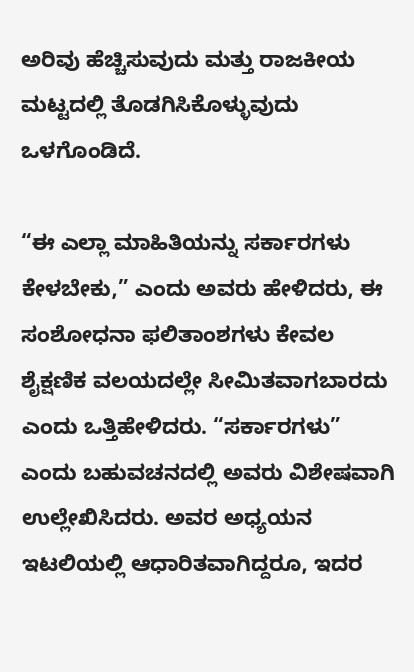ಅರಿವು ಹೆಚ್ಚಿಸುವುದು ಮತ್ತು ರಾಜಕೀಯ ಮಟ್ಟದಲ್ಲಿ ತೊಡಗಿಸಿಕೊಳ್ಳುವುದು ಒಳಗೊಂಡಿದೆ.

“ಈ ಎಲ್ಲಾ ಮಾಹಿತಿಯನ್ನು ಸರ್ಕಾರಗಳು ಕೇಳಬೇಕು,” ಎಂದು ಅವರು ಹೇಳಿದರು, ಈ ಸಂಶೋಧನಾ ಫಲಿತಾಂಶಗಳು ಕೇವಲ ಶೈಕ್ಷಣಿಕ ವಲಯದಲ್ಲೇ ಸೀಮಿತವಾಗಬಾರದು ಎಂದು ಒತ್ತಿಹೇಳಿದರು. “ಸರ್ಕಾರಗಳು” ಎಂದು ಬಹುವಚನದಲ್ಲಿ ಅವರು ವಿಶೇಷವಾಗಿ ಉಲ್ಲೇಖಿಸಿದರು. ಅವರ ಅಧ್ಯಯನ ಇಟಲಿಯಲ್ಲಿ ಆಧಾರಿತವಾಗಿದ್ದರೂ, ಇದರ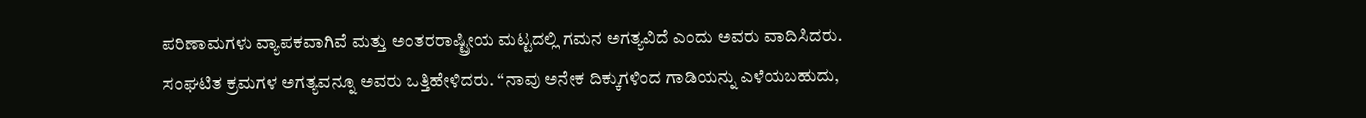ಪರಿಣಾಮಗಳು ವ್ಯಾಪಕವಾಗಿವೆ ಮತ್ತು ಅಂತರರಾಷ್ಟ್ರೀಯ ಮಟ್ಟದಲ್ಲಿ ಗಮನ ಅಗತ್ಯವಿದೆ ಎಂದು ಅವರು ವಾದಿಸಿದರು. ಸಂಘಟಿತ ಕ್ರಮಗಳ ಅಗತ್ಯವನ್ನೂ ಅವರು ಒತ್ತಿಹೇಳಿದರು. “ನಾವು ಅನೇಕ ದಿಕ್ಕುಗಳಿಂದ ಗಾಡಿಯನ್ನು ಎಳೆಯಬಹುದು,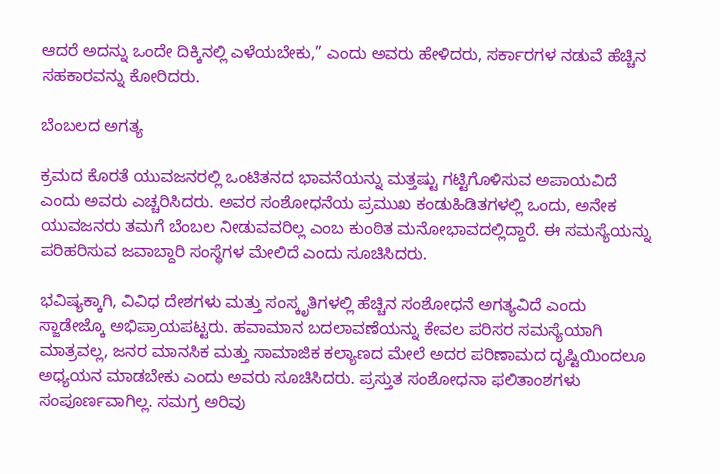ಆದರೆ ಅದನ್ನು ಒಂದೇ ದಿಕ್ಕಿನಲ್ಲಿ ಎಳೆಯಬೇಕು,” ಎಂದು ಅವರು ಹೇಳಿದರು, ಸರ್ಕಾರಗಳ ನಡುವೆ ಹೆಚ್ಚಿನ ಸಹಕಾರವನ್ನು ಕೋರಿದರು.

ಬೆಂಬಲದ ಅಗತ್ಯ

ಕ್ರಮದ ಕೊರತೆ ಯುವಜನರಲ್ಲಿ ಒಂಟಿತನದ ಭಾವನೆಯನ್ನು ಮತ್ತಷ್ಟು ಗಟ್ಟಿಗೊಳಿಸುವ ಅಪಾಯವಿದೆ ಎಂದು ಅವರು ಎಚ್ಚರಿಸಿದರು. ಅವರ ಸಂಶೋಧನೆಯ ಪ್ರಮುಖ ಕಂಡುಹಿಡಿತಗಳಲ್ಲಿ ಒಂದು, ಅನೇಕ ಯುವಜನರು ತಮಗೆ ಬೆಂಬಲ ನೀಡುವವರಿಲ್ಲ ಎಂಬ ಕುಂಠಿತ ಮನೋಭಾವದಲ್ಲಿದ್ದಾರೆ. ಈ ಸಮಸ್ಯೆಯನ್ನು ಪರಿಹರಿಸುವ ಜವಾಬ್ದಾರಿ ಸಂಸ್ಥೆಗಳ ಮೇಲಿದೆ ಎಂದು ಸೂಚಿಸಿದರು.

ಭವಿಷ್ಯಕ್ಕಾಗಿ, ವಿವಿಧ ದೇಶಗಳು ಮತ್ತು ಸಂಸ್ಕೃತಿಗಳಲ್ಲಿ ಹೆಚ್ಚಿನ ಸಂಶೋಧನೆ ಅಗತ್ಯವಿದೆ ಎಂದು ಸ್ಜಾಡೇಜ್ಕೊ ಅಭಿಪ್ರಾಯಪಟ್ಟರು. ಹವಾಮಾನ ಬದಲಾವಣೆಯನ್ನು ಕೇವಲ ಪರಿಸರ ಸಮಸ್ಯೆಯಾಗಿ ಮಾತ್ರವಲ್ಲ, ಜನರ ಮಾನಸಿಕ ಮತ್ತು ಸಾಮಾಜಿಕ ಕಲ್ಯಾಣದ ಮೇಲೆ ಅದರ ಪರಿಣಾಮದ ದೃಷ್ಟಿಯಿಂದಲೂ ಅಧ್ಯಯನ ಮಾಡಬೇಕು ಎಂದು ಅವರು ಸೂಚಿಸಿದರು. ಪ್ರಸ್ತುತ ಸಂಶೋಧನಾ ಫಲಿತಾಂಶಗಳು ಸಂಪೂರ್ಣವಾಗಿಲ್ಲ. ಸಮಗ್ರ ಅರಿವು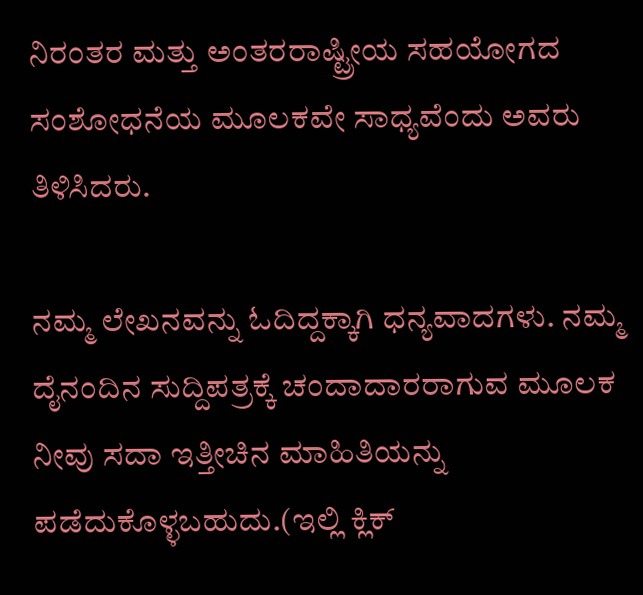ನಿರಂತರ ಮತ್ತು ಅಂತರರಾಷ್ಟ್ರೀಯ ಸಹಯೋಗದ ಸಂಶೋಧನೆಯ ಮೂಲಕವೇ ಸಾಧ್ಯವೆಂದು ಅವರು ತಿಳಿಸಿದರು.

ನಮ್ಮ ಲೇಖನವನ್ನು ಓದಿದ್ದಕ್ಕಾಗಿ ಧನ್ಯವಾದಗಳು. ನಮ್ಮ ದೈನಂದಿನ ಸುದ್ದಿಪತ್ರಕ್ಕೆ ಚಂದಾದಾರರಾಗುವ ಮೂಲಕ ನೀವು ಸದಾ ಇತ್ತೀಚಿನ ಮಾಹಿತಿಯನ್ನು ಪಡೆದುಕೊಳ್ಳಬಹುದು.(ಇಲ್ಲಿ ಕ್ಲಿಕ್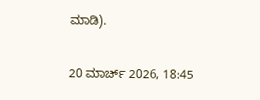ಮಾಡಿ).

20 ಮಾರ್ಚ್ 2026, 18:45